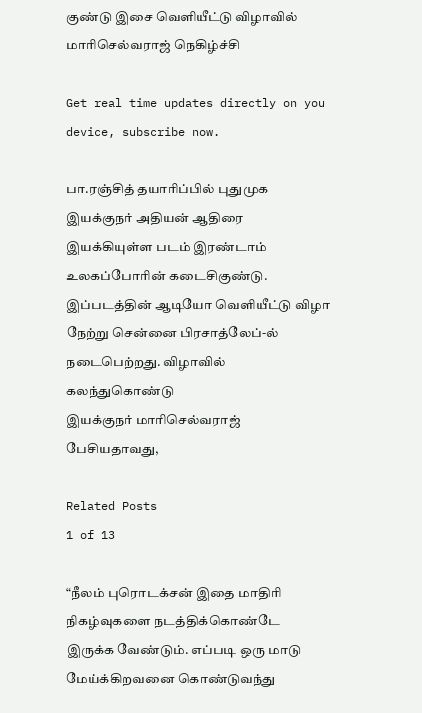குண்டு இசை வெளியீட்டு விழாவில் மாரிசெல்வராஜ் நெகிழ்ச்சி

Get real time updates directly on you device, subscribe now.

பா.ரஞ்சித் தயாரிப்பில் புதுமுக இயக்குநர் அதியன் ஆதிரை இயக்கியுள்ள படம் இரண்டாம் உலகப்போரின் கடைசிகுண்டு. இப்படத்தின் ஆடியோ வெளியீட்டு விழா நேற்று சென்னை பிரசாத்லேப்-ல் நடைபெற்றது. விழாவில் கலந்துகொண்டு
இயக்குநர் மாரிசெல்வராஜ் பேசியதாவது,

Related Posts
1 of 13

“நீலம் புரொடக்சன் இதை மாதிரி நிகழ்வுகளை நடத்திக்கொண்டே இருக்க வேண்டும். எப்படி ஒரு மாடு மேய்க்கிறவனை கொண்டுவந்து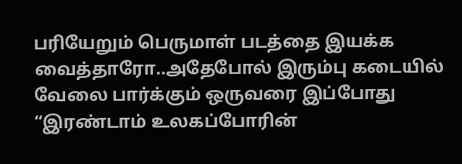பரியேறும் பெருமாள் படத்தை இயக்க வைத்தாரோ..அதேபோல் இரும்பு கடையில் வேலை பார்க்கும் ஒருவரை இப்போது “இரண்டாம் உலகப்போரின்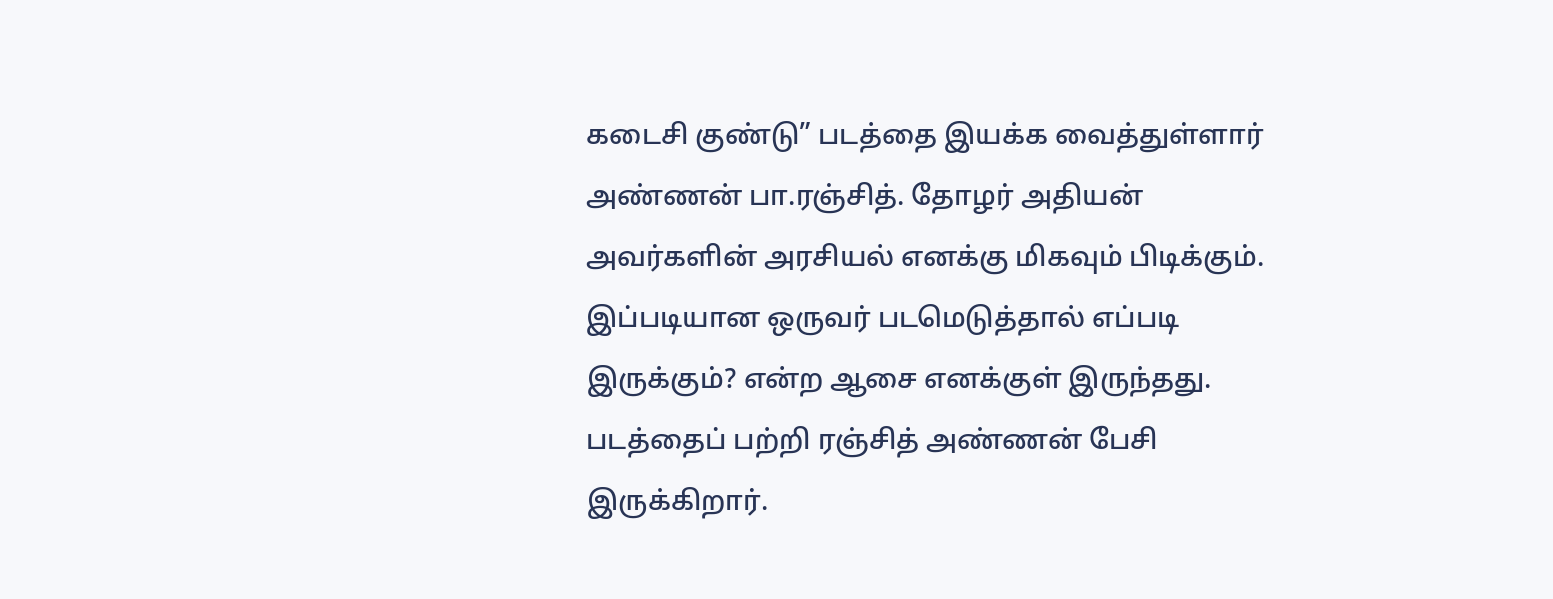கடைசி குண்டு” படத்தை இயக்க வைத்துள்ளார் அண்ணன் பா.ரஞ்சித். தோழர் அதியன் அவர்களின் அரசியல் எனக்கு மிகவும் பிடிக்கும். இப்படியான ஒருவர் படமெடுத்தால் எப்படி இருக்கும்? என்ற ஆசை எனக்குள் இருந்தது. படத்தைப் பற்றி ரஞ்சித் அண்ணன் பேசி இருக்கிறார்.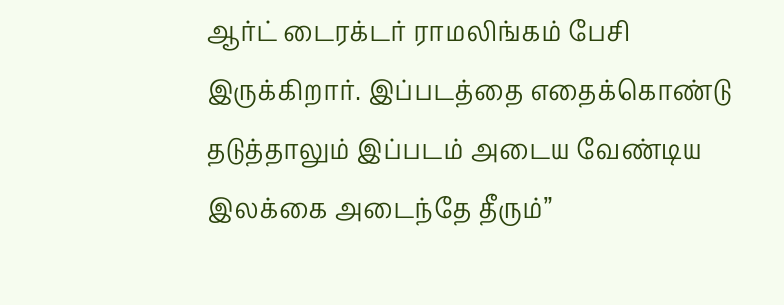ஆர்ட் டைரக்டர் ராமலிங்கம் பேசி இருக்கிறார். இப்படத்தை எதைக்கொண்டு தடுத்தாலும் இப்படம் அடைய வேண்டிய இலக்கை அடைந்தே தீரும்”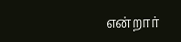என்றார்